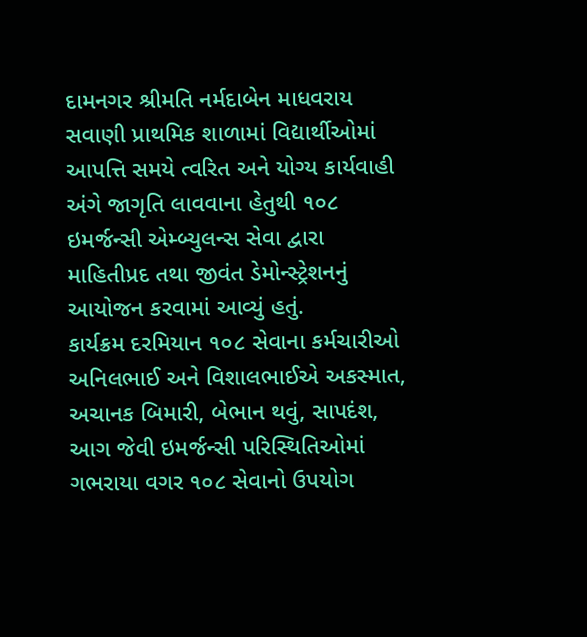દામનગર શ્રીમતિ નર્મદાબેન માધવરાય સવાણી પ્રાથમિક શાળામાં વિદ્યાર્થીઓમાં આપત્તિ સમયે ત્વરિત અને યોગ્ય કાર્યવાહી અંગે જાગૃતિ લાવવાના હેતુથી ૧૦૮ ઇમર્જન્સી એમ્બ્યુલન્સ સેવા દ્વારા માહિતીપ્રદ તથા જીવંત ડેમોન્સ્ટ્રેશનનું આયોજન કરવામાં આવ્યું હતું.
કાર્યક્રમ દરમિયાન ૧૦૮ સેવાના કર્મચારીઓ અનિલભાઈ અને વિશાલભાઈએ અકસ્માત, અચાનક બિમારી, બેભાન થવું, સાપદંશ, આગ જેવી ઇમર્જન્સી પરિસ્થિતિઓમાં ગભરાયા વગર ૧૦૮ સેવાનો ઉપયોગ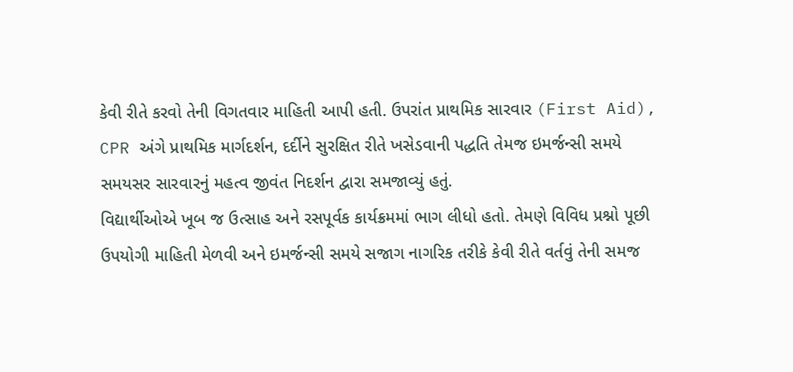કેવી રીતે કરવો તેની વિગતવાર માહિતી આપી હતી. ઉપરાંત પ્રાથમિક સારવાર (First Aid), CPR અંગે પ્રાથમિક માર્ગદર્શન, દર્દીને સુરક્ષિત રીતે ખસેડવાની પદ્ધતિ તેમજ ઇમર્જન્સી સમયે સમયસર સારવારનું મહત્વ જીવંત નિદર્શન દ્વારા સમજાવ્યું હતું.
વિદ્યાર્થીઓએ ખૂબ જ ઉત્સાહ અને રસપૂર્વક કાર્યક્રમમાં ભાગ લીધો હતો. તેમણે વિવિધ પ્રશ્નો પૂછી ઉપયોગી માહિતી મેળવી અને ઇમર્જન્સી સમયે સજાગ નાગરિક તરીકે કેવી રીતે વર્તવું તેની સમજ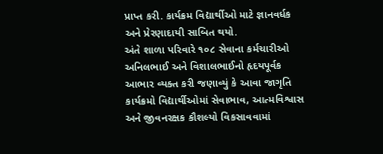પ્રાપ્ત કરી. કાર્યક્રમ વિદ્યાર્થીઓ માટે જ્ઞાનવર્ધક અને પ્રેરણાદાયી સાબિત થયો.
અંતે શાળા પરિવારે ૧૦૮ સેવાના કર્મચારીઓ અનિલભાઈ અને વિશાલભાઈનો હૃદયપૂર્વક આભાર વ્યક્ત કરી જણાવ્યું કે આવા જાગૃતિ કાર્યક્રમો વિદ્યાર્થીઓમાં સેવાભાવ, આત્મવિશ્વાસ અને જીવનરક્ષક કૌશલ્યો વિકસાવવામાં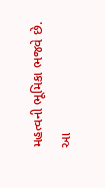મહત્વની ભૂમિકા ભજવે છે.
આ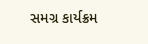સમગ્ર કાર્યક્રમ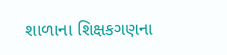શાળાના શિક્ષકગણના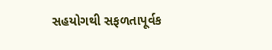સહયોગથી સફળતાપૂર્વક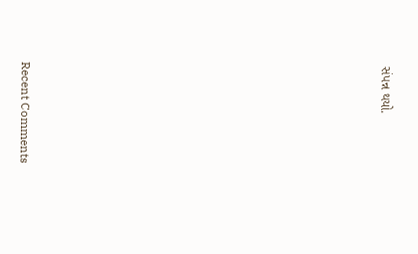સંપન્ન થયો.

















Recent Comments